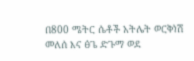በ800 ሜትር ሴቶች አትሌት ወርቅነሽ መለሰ እና ፅጌ ድጉማ ወደ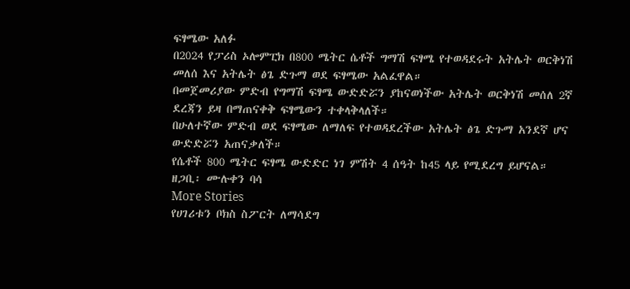ፍፃሜው አለፉ
በ2024 የፓሪስ ኦሎምፒክ በ800 ሜትር ሴቶች ግማሽ ፍፃሜ የተወዳደሩት አትሌት ወርቅነሽ መለሰ እና አትሌት ፅጌ ድጉማ ወደ ፍፃሜው አልፈዋል።
በመጀመሪያው ምድብ የግማሽ ፍፃሜ ውድድሯን ያከናወነችው አትሌት ወርቅነሽ መሰለ 2ኛ ደረጃን ይዛ በማጠናቀቅ ፍፃሜውን ተቀላቅላለች።
በሁለተኛው ምድብ ወደ ፍፃሜው ለማለፍ የተወዳደረችው አትሌት ፅጌ ድጉማ አንደኛ ሆና ውድድሯን አጠናቃለች።
የሴቶች 800 ሜትር ፍፃሜ ውድድር ነገ ምሽት 4 ሰዓት ከ45 ላይ የሚደረግ ይሆናል።
ዘጋቢ፡ ሙሉቀን ባሳ
More Stories
የሀገሪቱን ቦክስ ስፖርት ለማሳደግ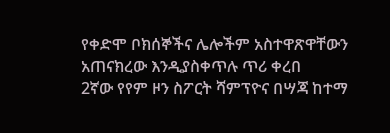የቀድሞ ቦክሰኞችና ሌሎችም አስተዋጽዋቸውን አጠናክረው እንዲያስቀጥሉ ጥሪ ቀረበ
2ኛው የየም ዞን ስፖርት ሻምፕዮና በሣጃ ከተማ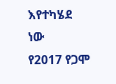እየተካሄደ ነው
የ2017 የጋሞ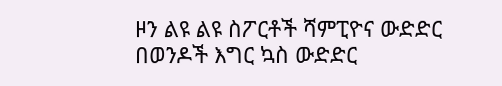ዞን ልዩ ልዩ ስፖርቶች ሻምፒዮና ውድድር በወንዶች እግር ኳስ ውድድር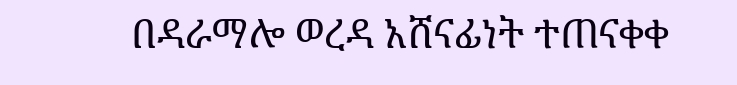በዳራማሎ ወረዳ አሸናፊነት ተጠናቀቀ